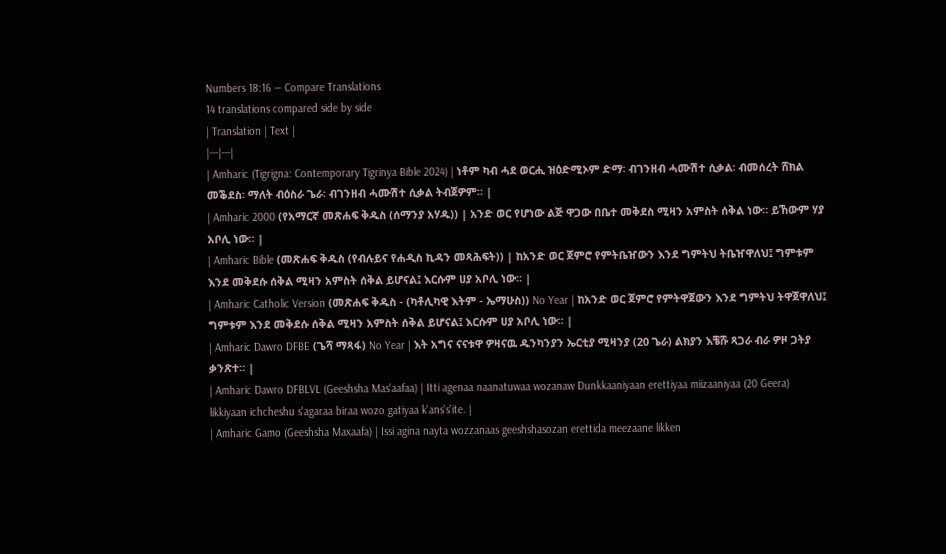Numbers 18:16 — Compare Translations
14 translations compared side by side
| Translation | Text |
|---|---|
| Amharic (Tigrigna: Contemporary Tigrinya Bible 2024) | ነቶም ካብ ሓደ ወርሒ ዝዕድሚኦም ድማ፡ ብገንዘብ ሓሙሽተ ሲቃል፡ ብመሰረት ሸክል መቕደስ፡ ማለት ብዕስራ ጌራ፡ ብገንዘብ ሓሙሽተ ሲቃል ትብጀዎም። |
| Amharic 2000 (የአማርኛ መጽሐፍ ቅዱስ (ሰማንያ አሃዱ)) | አንድ ወር የሆነው ልጅ ዋጋው በቤተ መቅደስ ሚዛን አምስት ሰቅል ነው። ይኸውም ሃያ አቦሊ ነው። |
| Amharic Bible (መጽሐፍ ቅዱስ (የብሉይና የሐዲስ ኪዳን መጻሕፍት)) | ከአንድ ወር ጀምሮ የምትቤዠውን እንደ ግምትህ ትቤዠዋለህ፤ ግምቱም እንደ መቅደሱ ሰቅል ሚዛን አምስት ሰቅል ይሆናል፤ እርሱም ሀያ አቦሊ ነው። |
| Amharic Catholic Version (መጽሐፍ ቅዱስ - (ካቶሊካዊ እትም - ኤማሁስ)) No Year | ከአንድ ወር ጀምሮ የምትዋጀውን እንደ ግምትህ ትዋጀዋለህ፤ ግምቱም እንደ መቅደሱ ሰቅል ሚዛን አምስት ሰቅል ይሆናል፤ እርሱም ሀያ አቦሊ ነው። |
| Amharic Dawro DFBE (ጌሻ ማጻፋ) No Year | እት አግና ናናቱዋ ዎዛናዉ ዱንካንያን ኤርቲያ ሚዛንያ (20 ጌራ) ልክያን እቼሹ ጻጋራ ብራ ዎዞ ጋትያ ቃንጽተ። |
| Amharic Dawro DFBLVL (Geeshsha Mas'aafaa) | Itti agenaa naanatuwaa wozanaw Dunkkaaniyaan erettiyaa miizaaniyaa (20 Geera) likkiyaan ichcheshu s'agaraa biraa wozo gatiyaa k'ans's'ite. |
| Amharic Gamo (Geeshsha Maxaafa) | Issi agina nayta wozzanaas geeshshasozan erettida meezaane likken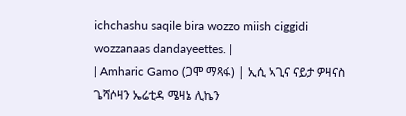ichchashu saqile bira wozzo miish ciggidi wozzanaas dandayeettes. |
| Amharic Gamo (ጋሞ ማጻፋ) | ኢሲ ኣጊና ናይታ ዎዛናስ ጌሻሶዛን ኤሬቲዳ ሜዛኔ ሊኬን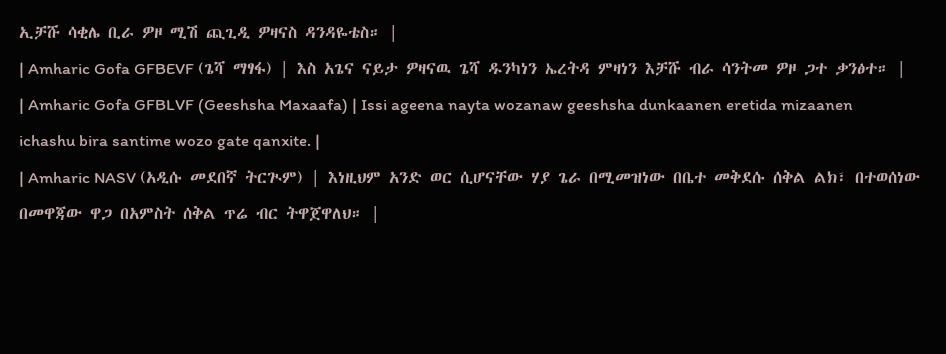ኢቻሹ ሳቂሌ ቢራ ዎዞ ሚሽ ጪጊዲ ዎዛናስ ዳንዳዬቴስ። |
| Amharic Gofa GFBEVF (ጌሻ ማፃፋ) | እስ አጌና ናይታ ዎዛናዉ ጌሻ ዱንካነን ኤረትዳ ምዛነን እቻሹ ብራ ሳንትመ ዎዞ ጋተ ቃንፅተ። |
| Amharic Gofa GFBLVF (Geeshsha Maxaafa) | Issi ageena nayta wozanaw geeshsha dunkaanen eretida mizaanen ichashu bira santime wozo gate qanxite. |
| Amharic NASV (አዲሱ መደበኛ ትርጒም) | እነዚህም አንድ ወር ሲሆናቸው ሃያ ጌራ በሚመዝነው በቤተ መቅደሱ ሰቅል ልክ፣ በተወሰነው በመዋጃው ዋጋ በአምስት ሰቅል ጥሬ ብር ትዋጀዋለህ። |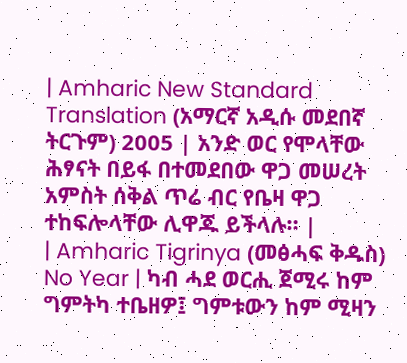| Amharic New Standard Translation (አማርኛ አዲሱ መደበኛ ትርጉም) 2005 | አንድ ወር የሞላቸው ሕፃናት በይፋ በተመደበው ዋጋ መሠረት አምስት ሰቅል ጥሬ ብር የቤዛ ዋጋ ተከፍሎላቸው ሊዋጁ ይችላሉ። |
| Amharic Tigrinya (መፅሓፍ ቅዱስ) No Year | ካብ ሓደ ወርሒ ጀሚሩ ከም ግምትካ ተቤዘዎ፤ ግምቱውን ከም ሚዛን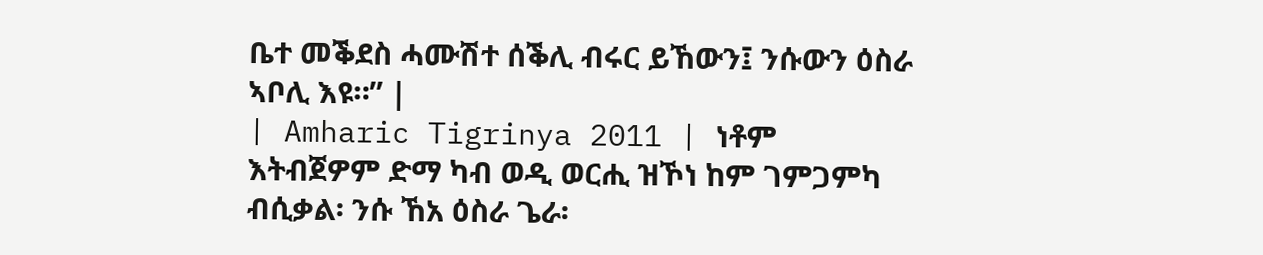ቤተ መቕደስ ሓሙሽተ ሰቕሊ ብሩር ይኸውን፤ ንሱውን ዕስራ ኣቦሊ እዩ።” |
| Amharic Tigrinya 2011 | ነቶም እትብጀዎም ድማ ካብ ወዲ ወርሒ ዝኾነ ከም ገምጋምካ ብሲቃል፡ ንሱ ኸአ ዕስራ ጌራ፡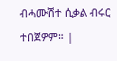ብሓሙሽተ ሲቃል ብሩር ተበጀዎም። |